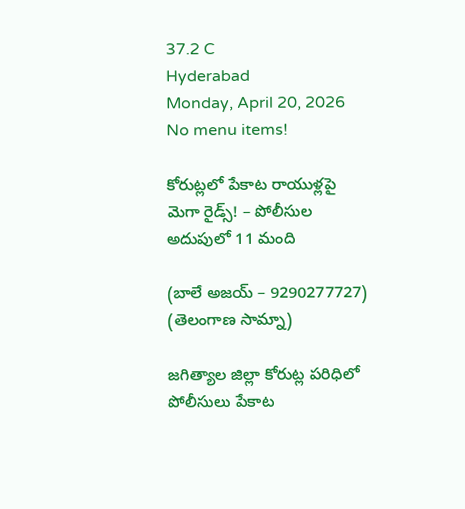37.2 C
Hyderabad
Monday, April 20, 2026
No menu items!

కోరుట్లలో పేకాట రాయుళ్లపై మెగా రైడ్స్! – పోలీసుల అదుపులో 11 మంది

(బాలే అజయ్ – 9290277727)
(తెలంగాణ సామ్నా)

జగిత్యాల జిల్లా కోరుట్ల పరిధిలో పోలీసులు పేకాట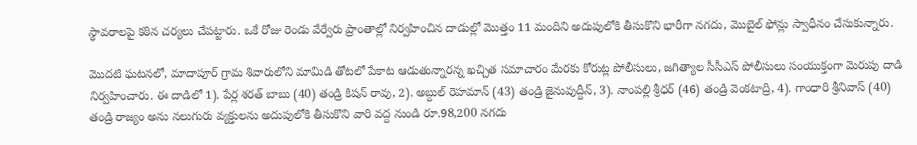స్థావరాలపై కఠిన చర్యలు చేపట్టారు. ఒకే రోజు రెండు వేర్వేరు ప్రాంతాల్లో నిర్వహించిన దాడుల్లో మొత్తం 11 మందిని అదుపులోకి తీసుకొని భారీగా నగదు, మొబైల్ ఫోన్లు స్వాధీనం చేసుకున్నారు.

మొదటి ఘటనలో, మాదాపూర్ గ్రామ శివారులోని మామిడి తోటలో పేకాట ఆడుతున్నారన్న ఖచ్చిత సమాచారం మేరకు కోరుట్ల పోలీసులు, జగిత్యాల సీసీఎస్ పోలీసులు సంయుక్తంగా మెరుపు దాడి నిర్వహించారు. ఈ దాడిలో 1). పేర్ల శరత్ బాబు (40) తండ్రి కిషన్ రావు, 2). అబ్దుల్ రెహమాన్ (43) తండ్రి జైనువుద్దీన్, 3). నాంపల్లి శ్రీధర్ (46) తండ్రి వెంకటాద్రి, 4). గాంధారి శ్రీనివాస్ (40) తండ్రి రాజ్యం అను నలుగురు వ్యక్తులను అదుపులోకి తీసుకొని వారి వద్ద నుండి రూ.98,200 నగదు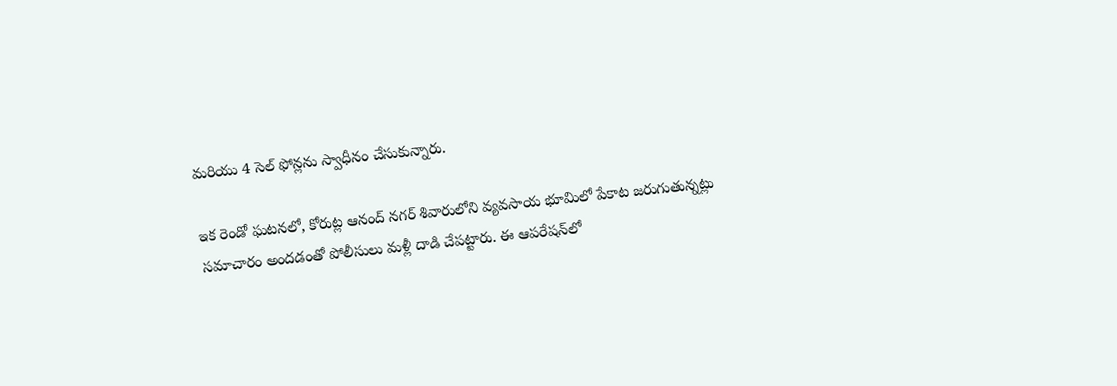మరియు 4 సెల్ ఫోన్లను స్వాధీనం చేసుకున్నారు.

ఇక రెండో ఘటనలో, కోరుట్ల ఆనంద్ నగర్ శివారులోని వ్యవసాయ భూమిలో పేకాట జరుగుతున్నట్లు సమాచారం అందడంతో పోలీసులు మళ్లీ దాడి చేపట్టారు. ఈ ఆపరేషన్‌లో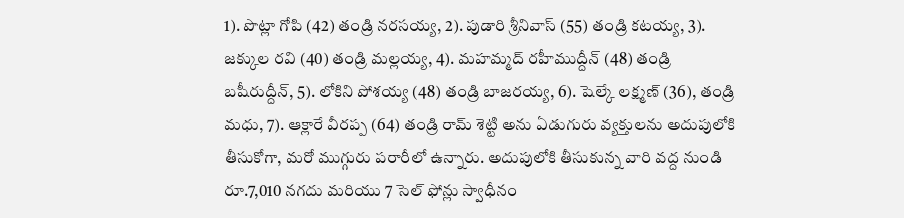1). పొట్లా గోపి (42) తండ్రి నరసయ్య, 2). పుడారి శ్రీనివాస్ (55) తండ్రి కటయ్య, 3). జక్కుల రవి (40) తండ్రి మల్లయ్య, 4). మహమ్మద్ రహీముద్దీన్ (48) తండ్రి బషీరుద్దీన్, 5). లోకిని పోశయ్య (48) తండ్రి బాజరయ్య, 6). షెల్కే లక్ష్మణ్ (36), తండ్రి మధు, 7). ఆక్లారే వీరప్ప (64) తండ్రి రామ్ శెట్టి అను ఏడుగురు వ్యక్తులను అదుపులోకి తీసుకోగా, మరో ముగ్గురు పరారీలో ఉన్నారు. అదుపులోకి తీసుకున్న వారి వద్ద నుండి రూ.7,010 నగదు మరియు 7 సెల్ ఫోన్లు స్వాధీనం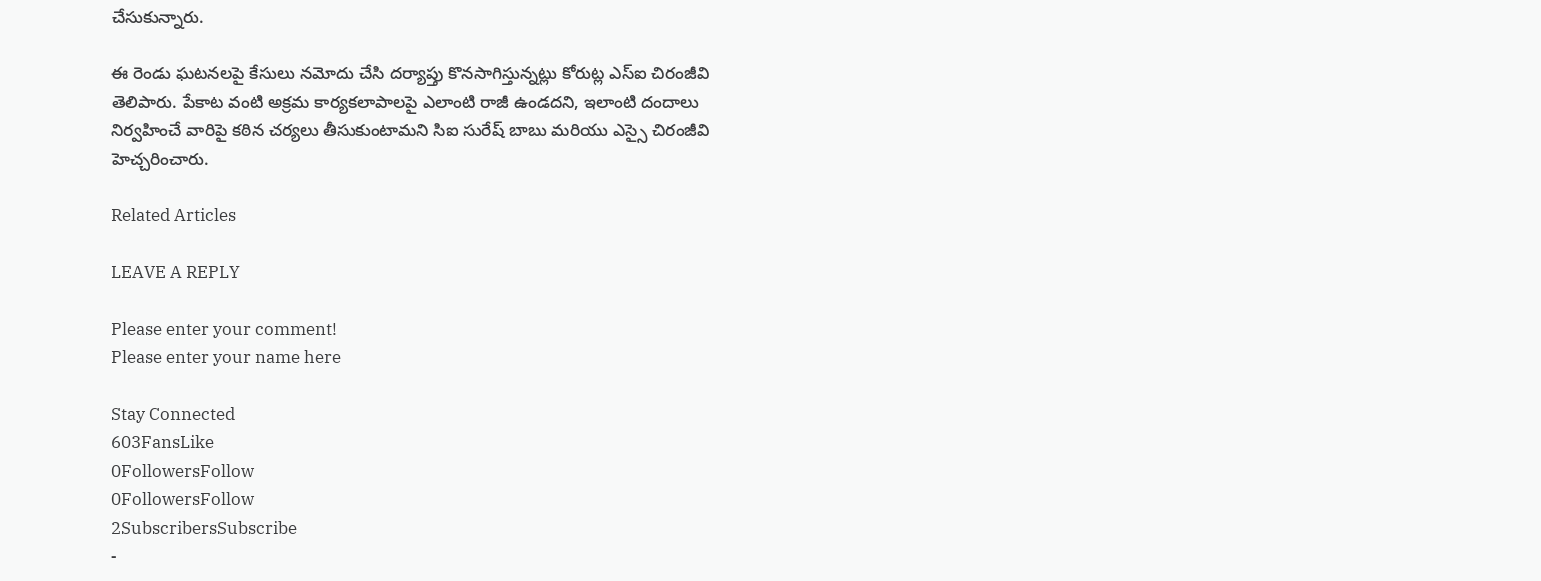చేసుకున్నారు.

ఈ రెండు ఘటనలపై కేసులు నమోదు చేసి దర్యాప్తు కొనసాగిస్తున్నట్లు కోరుట్ల ఎస్ఐ చిరంజీవి తెలిపారు. పేకాట వంటి అక్రమ కార్యకలాపాలపై ఎలాంటి రాజీ ఉండదని, ఇలాంటి దందాలు నిర్వహించే వారిపై కఠిన చర్యలు తీసుకుంటామని సిఐ సురేష్ బాబు మరియు ఎస్సై చిరంజీవి హెచ్చరించారు.

Related Articles

LEAVE A REPLY

Please enter your comment!
Please enter your name here

Stay Connected
603FansLike
0FollowersFollow
0FollowersFollow
2SubscribersSubscribe
-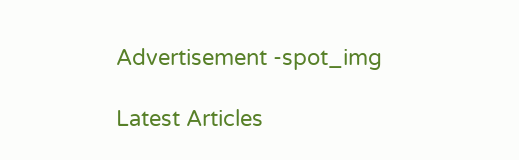Advertisement -spot_img

Latest Articles